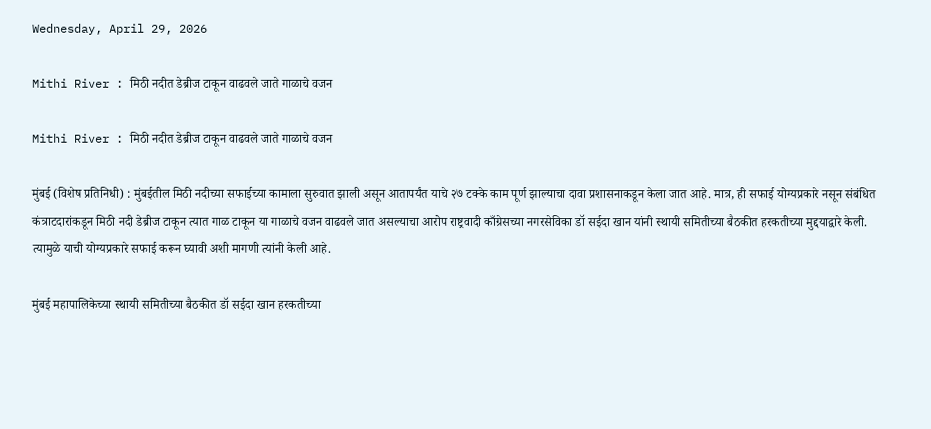Wednesday, April 29, 2026

Mithi River : मिठी नदीत डेब्रीज टाकून वाढवले जाते गाळाचे वजन

Mithi River : मिठी नदीत डेब्रीज टाकून वाढवले जाते गाळाचे वजन

मुंबई (विशेष प्रतिनिधी) : मुंबईतील मिठी नदीच्या सफाईच्या कामाला सुरुवात झाली असून आतापर्यंत याचे २७ टक्के काम पूर्ण झाल्याचा दावा प्रशासनाकडून केला जात आहे. मात्र, ही सफाई योग्यप्रकारे नसून संबंधित कंत्राटदारांकडून मिठी नदी डेब्रीज टाकून त्यात गाळ टाकून या गाळाचे वजन वाढवले जात असल्याचा आरोप राष्ट्रवादी काँग्रेसच्या नगरसेविका डॉ सईदा खान यांनी स्थायी समितीच्या बैठकीत हरकतीच्या मुद्दयाद्वारे केली. त्यामुळे याची योग्यप्रकारे सफाई करून घ्यावी अशी मागणी त्यांनी केली आहे.

मुंबई महापालिकेच्या स्थायी समितीच्या बैठकीत डॉ सईदा खान हरकतीच्या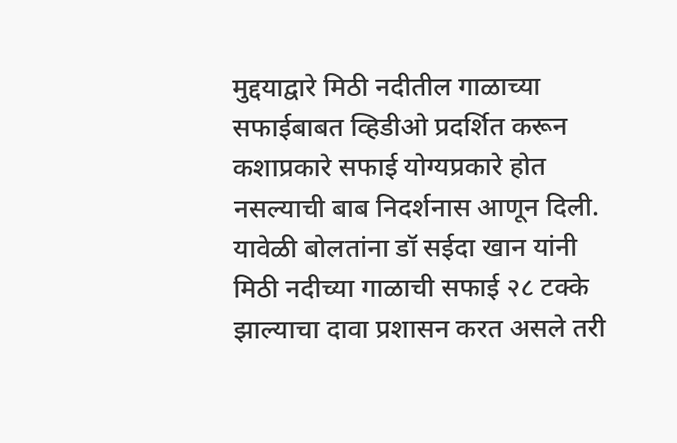मुद्दयाद्वारे मिठी नदीतील गाळाच्या सफाईबाबत व्हिडीओ प्रदर्शित करून कशाप्रकारे सफाई योग्यप्रकारे होत नसल्याची बाब निदर्शनास आणून दिली. यावेळी बोलतांना डॉ सईदा खान यांनी मिठी नदीच्या गाळाची सफाई २८ टक्के झाल्याचा दावा प्रशासन करत असले तरी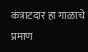कंत्राटदार हा गाळाचे प्रमाण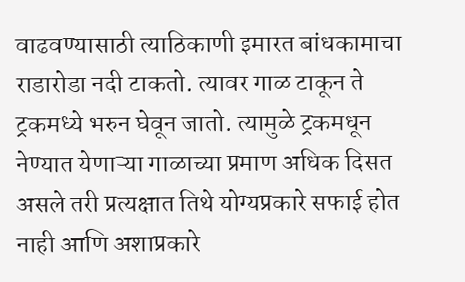वाढवण्यासाठी त्याठिकाणी इमारत बांधकामाचा राडारोडा नदी टाकतो. त्यावर गाळ टाकून ते ट्रकमध्ये भरुन घेवून जातो. त्यामुळे ट्रकमधून नेण्यात येणाऱ्या गाळाच्या प्रमाण अधिक दिसत असले तरी प्रत्यक्षात तिथे योग्यप्रकारे सफाई होत नाही आणि अशाप्रकारे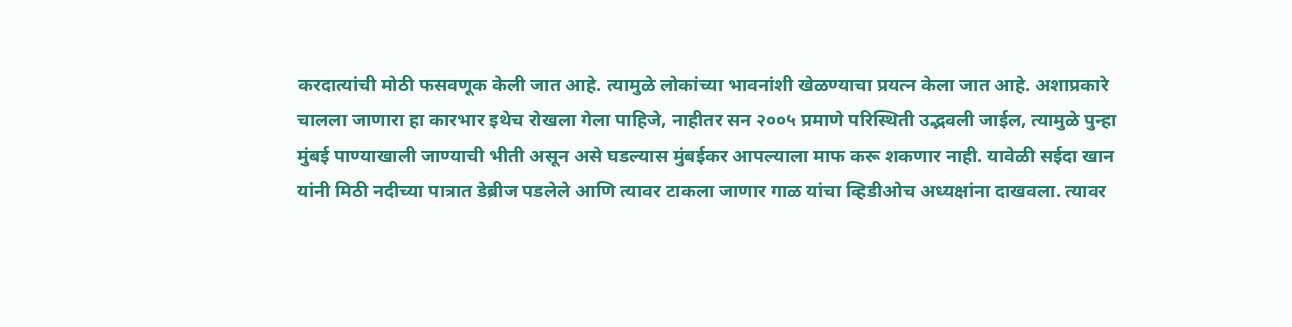करदात्यांची मोठी फसवणूक केली जात आहे. त्यामुळे लोकांच्या भावनांशी खेळण्याचा प्रयत्न केला जात आहे. अशाप्रकारे चालला जाणारा हा कारभार इथेच रोखला गेला पाहिजे, नाहीतर सन २००५ प्रमाणे परिस्थिती उद्भवली जाईल, त्यामुळे पुन्हा मुंबई पाण्याखाली जाण्याची भीती असून असे घडल्यास मुंबईकर आपल्याला माफ करू शकणार नाही. यावेळी सईदा खान यांनी मिठी नदीच्या पात्रात डेब्रीज पडलेले आणि त्यावर टाकला जाणार गाळ यांचा व्हिडीओच अध्यक्षांना दाखवला. त्यावर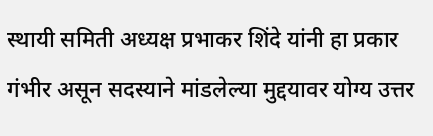स्थायी समिती अध्यक्ष प्रभाकर शिंदे यांनी हा प्रकार गंभीर असून सदस्याने मांडलेल्या मुद्दयावर योग्य उत्तर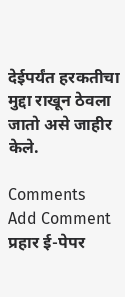देईपर्यंत हरकतीचा मुद्दा राखून ठेवला जातो असे जाहीर केले.

Comments
Add Comment
प्रहार ई-पेपर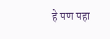हे पण पहा